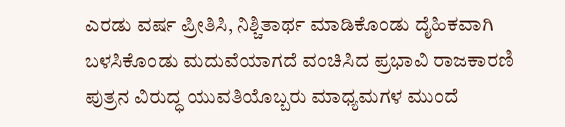ಎರಡು ವರ್ಷ ಪ್ರೀತಿಸಿ, ನಿಶ್ಚಿತಾರ್ಥ ಮಾಡಿಕೊಂಡು ದೈಹಿಕವಾಗಿ ಬಳಸಿಕೊಂಡು ಮದುವೆಯಾಗದೆ ವಂಚಿಸಿದ ಪ್ರಭಾವಿ ರಾಜಕಾರಣಿ ಪುತ್ರನ ವಿರುದ್ಧ ಯುವತಿಯೊಬ್ಬರು ಮಾಧ್ಯಮಗಳ ಮುಂದೆ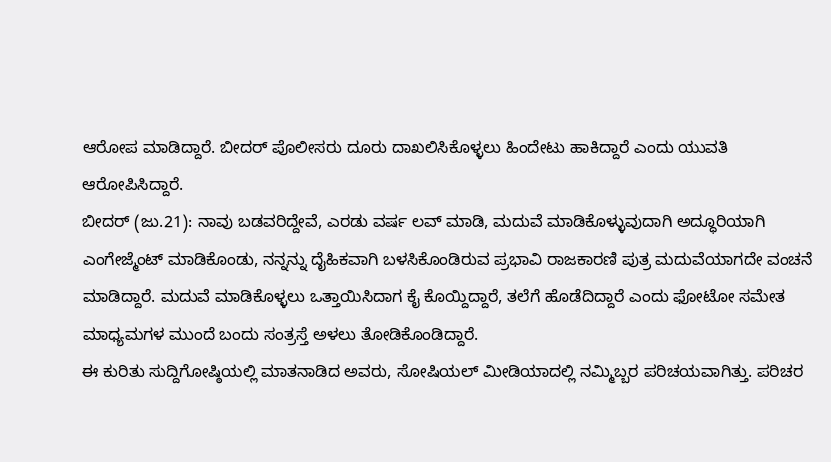ಆರೋಪ ಮಾಡಿದ್ದಾರೆ. ಬೀದರ್ ಪೊಲೀಸರು ದೂರು ದಾಖಲಿಸಿಕೊಳ್ಳಲು ಹಿಂದೇಟು ಹಾಕಿದ್ದಾರೆ ಎಂದು ಯುವತಿ ಆರೋಪಿಸಿದ್ದಾರೆ.
ಬೀದರ್ (ಜು.21): ನಾವು ಬಡವರಿದ್ದೇವೆ, ಎರಡು ವರ್ಷ ಲವ್ ಮಾಡಿ, ಮದುವೆ ಮಾಡಿಕೊಳ್ಳುವುದಾಗಿ ಅದ್ಧೂರಿಯಾಗಿ ಎಂಗೇಜ್ಮೆಂಟ್ ಮಾಡಿಕೊಂಡು, ನನ್ನನ್ನು ದೈಹಿಕವಾಗಿ ಬಳಸಿಕೊಂಡಿರುವ ಪ್ರಭಾವಿ ರಾಜಕಾರಣಿ ಪುತ್ರ ಮದುವೆಯಾಗದೇ ವಂಚನೆ ಮಾಡಿದ್ದಾರೆ. ಮದುವೆ ಮಾಡಿಕೊಳ್ಳಲು ಒತ್ತಾಯಿಸಿದಾಗ ಕೈ ಕೊಯ್ದಿದ್ದಾರೆ, ತಲೆಗೆ ಹೊಡೆದಿದ್ದಾರೆ ಎಂದು ಫೋಟೋ ಸಮೇತ ಮಾಧ್ಯಮಗಳ ಮುಂದೆ ಬಂದು ಸಂತ್ರಸ್ತೆ ಅಳಲು ತೋಡಿಕೊಂಡಿದ್ದಾರೆ.
ಈ ಕುರಿತು ಸುದ್ದಿಗೋಷ್ಠಿಯಲ್ಲಿ ಮಾತನಾಡಿದ ಅವರು, ಸೋಷಿಯಲ್ ಮೀಡಿಯಾದಲ್ಲಿ ನಮ್ಮಿಬ್ಬರ ಪರಿಚಯವಾಗಿತ್ತು. ಪರಿಚರ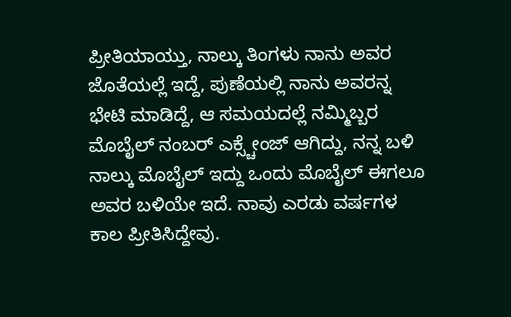ಪ್ರೀತಿಯಾಯ್ತು, ನಾಲ್ಕು ತಿಂಗಳು ನಾನು ಅವರ ಜೊತೆಯಲ್ಲೆ ಇದ್ದೆ, ಪುಣೆಯಲ್ಲಿ ನಾನು ಅವರನ್ನ ಭೇಟಿ ಮಾಡಿದ್ದೆ, ಆ ಸಮಯದಲ್ಲೆ ನಮ್ಮಿಬ್ಬರ ಮೊಬೈಲ್ ನಂಬರ್ ಎಕ್ಸ್ಚೇಂಜ್ ಆಗಿದ್ದು, ನನ್ನ ಬಳಿ ನಾಲ್ಕು ಮೊಬೈಲ್ ಇದ್ದು ಒಂದು ಮೊಬೈಲ್ ಈಗಲೂ ಅವರ ಬಳಿಯೇ ಇದೆ. ನಾವು ಎರಡು ವರ್ಷಗಳ ಕಾಲ ಪ್ರೀತಿಸಿದ್ದೇವು.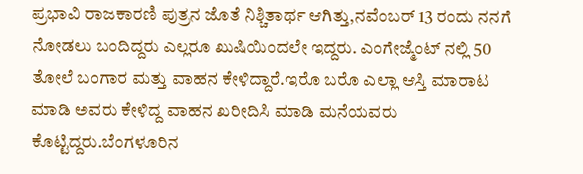ಪ್ರಭಾವಿ ರಾಜಕಾರಣಿ ಪುತ್ರನ ಜೊತೆ ನಿಶ್ಚಿತಾರ್ಥ ಆಗಿತ್ತು,ನವೆಂಬರ್ 13 ರಂದು ನನಗೆ ನೋಡಲು ಬಂದಿದ್ದರು ಎಲ್ಲರೂ ಖುಷಿಯಿಂದಲೇ ಇದ್ದರು. ಎಂಗೇಜ್ಮೆಂಟ್ ನಲ್ಲಿ 50 ತೋಲೆ ಬಂಗಾರ ಮತ್ತು ವಾಹನ ಕೇಳಿದ್ದಾರೆ.ಇರೊ ಬರೊ ಎಲ್ಲಾ ಆಸ್ತಿ ಮಾರಾಟ ಮಾಡಿ ಅವರು ಕೇಳಿದ್ದ ವಾಹನ ಖರೀದಿಸಿ ಮಾಡಿ ಮನೆಯವರು ಕೊಟ್ಟಿದ್ದರು.ಬೆಂಗಳೂರಿನ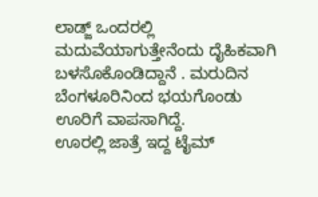ಲಾಡ್ಜ್ ಒಂದರಲ್ಲಿ ಮದುವೆಯಾಗುತ್ತೇನೆಂದು ದೈಹಿಕವಾಗಿ ಬಳಸೊಕೊಂಡಿದ್ದಾನೆ . ಮರುದಿನ ಬೆಂಗಳೂರಿನಿಂದ ಭಯಗೊಂಡು ಊರಿಗೆ ವಾಪಸಾಗಿದ್ದೆ.
ಊರಲ್ಲಿ ಜಾತ್ರೆ ಇದ್ದ ಟೈಮ್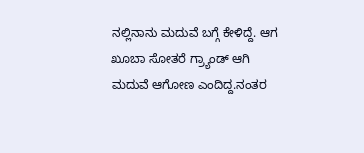ನಲ್ಲಿನಾನು ಮದುವೆ ಬಗ್ಗೆ ಕೇಳಿದ್ದೆ. ಆಗ ಖೂಬಾ ಸೋತರೆ ಗ್ರ್ಯಾಂಡ್ ಆಗಿ ಮದುವೆ ಆಗೋಣ ಎಂದಿದ್ದ.ನಂತರ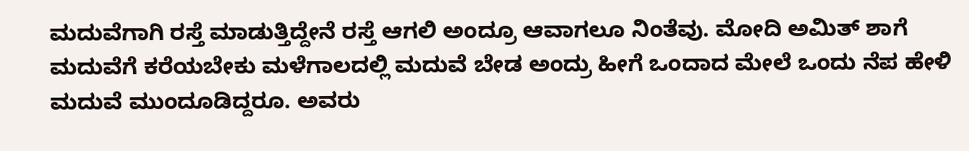ಮದುವೆಗಾಗಿ ರಸ್ತೆ ಮಾಡುತ್ತಿದ್ದೇನೆ ರಸ್ತೆ ಆಗಲಿ ಅಂದ್ರೂ ಆವಾಗಲೂ ನಿಂತೆವು. ಮೋದಿ ಅಮಿತ್ ಶಾಗೆ ಮದುವೆಗೆ ಕರೆಯಬೇಕು ಮಳೆಗಾಲದಲ್ಲಿ ಮದುವೆ ಬೇಡ ಅಂದ್ರು ಹೀಗೆ ಒಂದಾದ ಮೇಲೆ ಒಂದು ನೆಪ ಹೇಳಿ ಮದುವೆ ಮುಂದೂಡಿದ್ದರೂ. ಅವರು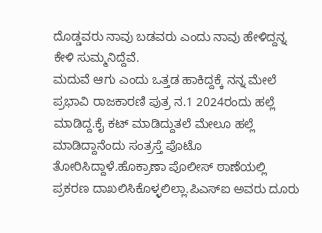ದೊಡ್ಡವರು ನಾವು ಬಡವರು ಎಂದು ನಾವು ಹೇಳಿದ್ದನ್ನ ಕೇಳಿ ಸುಮ್ಮನಿದ್ದೆವೆ.
ಮದುವೆ ಆಗು ಎಂದು ಒತ್ತಡ ಹಾಕಿದ್ದಕ್ಕೆ ನನ್ನ ಮೇಲೆ ಪ್ರಭಾವಿ ರಾಜಕಾರಣಿ ಪುತ್ರ ನ.1 2024ರಂದು ಹಲ್ಲೆ ಮಾಡಿದ್ದ.ಕೈ ಕಟ್ ಮಾಡಿದ್ದುತಲೆ ಮೇಲೂ ಹಲ್ಲೆ ಮಾಡಿದ್ದಾನೆಂದು ಸಂತ್ರಸ್ತೆ ಪೊಟೊ ತೋರಿಸಿದ್ದಾಳೆ.ಹೊಕ್ರಾಣಾ ಪೊಲೀಸ್ ಠಾಣೆಯಲ್ಲಿ ಪ್ರಕರಣ ದಾಖಲಿಸಿಕೊಳ್ಳಲಿಲ್ಲಾ.ಪಿಎಸ್ಐ ಅವರು ದೂರು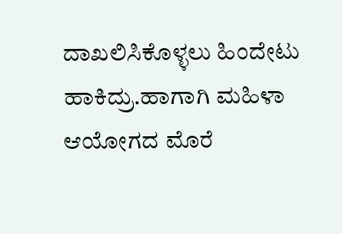ದಾಖಲಿಸಿಕೊಳ್ಳಲು ಹಿಂದೇಟು ಹಾಕಿದ್ರು.ಹಾಗಾಗಿ ಮಹಿಳಾ ಆಯೋಗದ ಮೊರೆ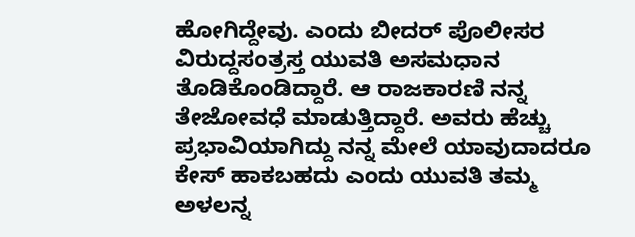ಹೋಗಿದ್ದೇವು. ಎಂದು ಬೀದರ್ ಪೊಲೀಸರ ವಿರುದ್ದಸಂತ್ರಸ್ತ ಯುವತಿ ಅಸಮಧಾನ ತೊಡಿಕೊಂಡಿದ್ದಾರೆ. ಆ ರಾಜಕಾರಣಿ ನನ್ನ ತೇಜೋವಧೆ ಮಾಡುತ್ತಿದ್ದಾರೆ. ಅವರು ಹೆಚ್ಚು ಪ್ರಭಾವಿಯಾಗಿದ್ದು ನನ್ನ ಮೇಲೆ ಯಾವುದಾದರೂ ಕೇಸ್ ಹಾಕಬಹದು ಎಂದು ಯುವತಿ ತಮ್ಮ ಅಳಲನ್ನ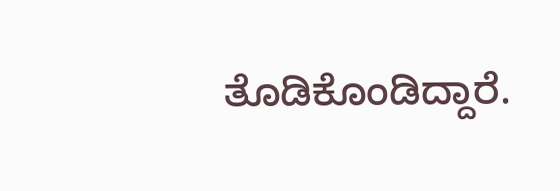ತೊಡಿಕೊಂಡಿದ್ದಾರೆ.